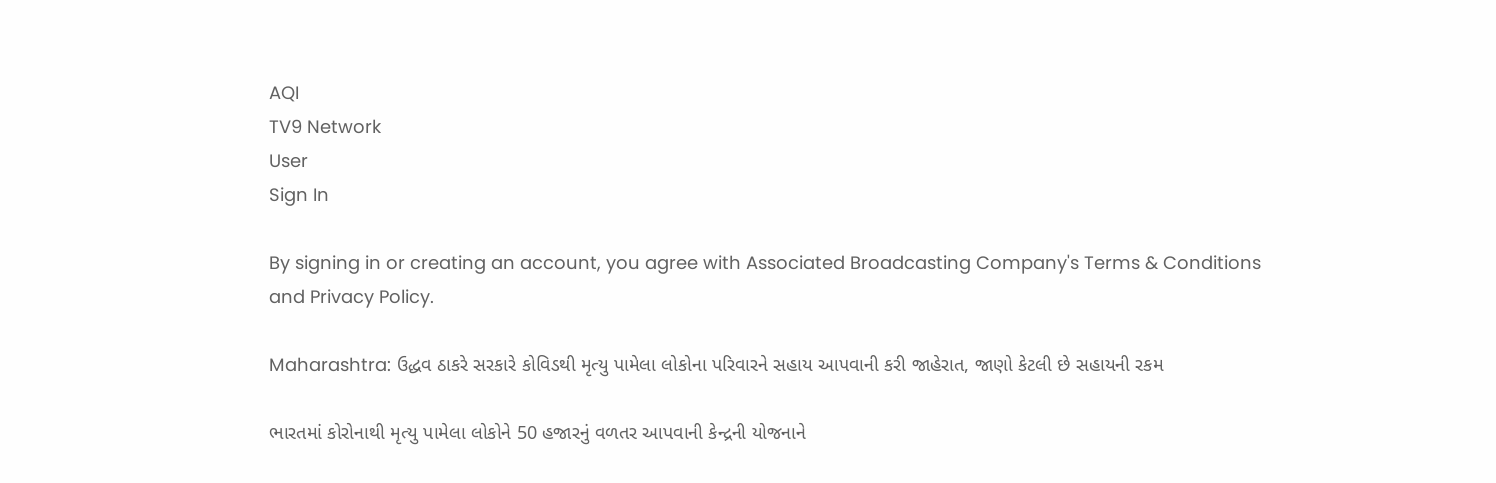AQI
TV9 Network
User
Sign In

By signing in or creating an account, you agree with Associated Broadcasting Company's Terms & Conditions and Privacy Policy.

Maharashtra: ઉદ્ધવ ઠાકરે સરકારે કોવિડથી મૃત્યુ પામેલા લોકોના પરિવારને સહાય આપવાની કરી જાહેરાત, જાણો કેટલી છે સહાયની રકમ

ભારતમાં કોરોનાથી મૃત્યુ પામેલા લોકોને 50 હજારનું વળતર આપવાની કેન્દ્રની યોજનાને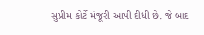સુપ્રીમ કોર્ટે મંજૂરી આપી દીધી છે. જે બાદ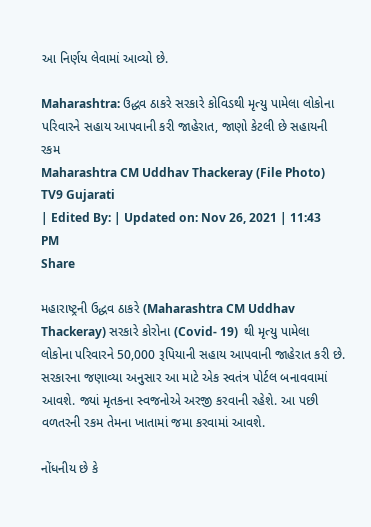આ નિર્ણય લેવામાં આવ્યો છે.

Maharashtra: ઉદ્ધવ ઠાકરે સરકારે કોવિડથી મૃત્યુ પામેલા લોકોના પરિવારને સહાય આપવાની કરી જાહેરાત, જાણો કેટલી છે સહાયની રકમ
Maharashtra CM Uddhav Thackeray (File Photo)
TV9 Gujarati
| Edited By: | Updated on: Nov 26, 2021 | 11:43 PM
Share

મહારાષ્ટ્રની ઉદ્ધવ ઠાકરે (Maharashtra CM Uddhav Thackeray) સરકારે કોરોના (Covid- 19)  થી મૃત્યુ પામેલા લોકોના પરિવારને 50,000 રૂપિયાની સહાય આપવાની જાહેરાત કરી છે. સરકારના જણાવ્યા અનુસાર આ માટે એક સ્વતંત્ર પોર્ટલ બનાવવામાં આવશે. જ્યાં મૃતકના સ્વજનોએ અરજી કરવાની રહેશે. આ પછી વળતરની રકમ તેમના ખાતામાં જમા કરવામાં આવશે.

નોંધનીય છે કે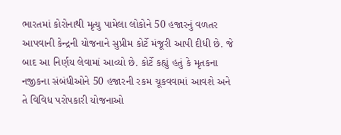ભારતમાં કોરોનાથી મૃત્યુ પામેલા લોકોને 50 હજારનું વળતર આપવાની કેન્દ્રની યોજનાને સુપ્રીમ કોર્ટે મંજૂરી આપી દીધી છે. જે બાદ આ નિર્ણય લેવામાં આવ્યો છે. કોર્ટે કહ્યું હતું કે મૃતકના નજીકના સંબંધીઓને 50 હજારની રકમ ચૂકવવામાં આવશે અને તે વિવિધ પરોપકારી યોજનાઓ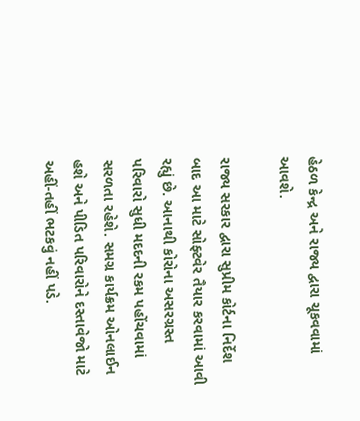હેઠળ કેન્દ્ર અને રાજ્ય દ્વારા ચૂકવવામાં આવશે.

રાજ્ય સરકાર દ્વારા સુપ્રીમ કોર્ટના નિર્દેશ બાદ આ માટે સોફ્ટવેર તૈયાર કરવામાં આવી રહ્યું છે. આનાથી કોરોના અસરગ્રસ્ત પરિવારો સુધી મદદની રકમ પહોંચવામાં સરળતા રહેશે. સમગ્ર કાર્યક્રમ ઓનલાઈન હશે અને પીડિત પરિવારોને દસ્તાવેજો માટે અહીં-તહીં ભટકવું નહીં પડે.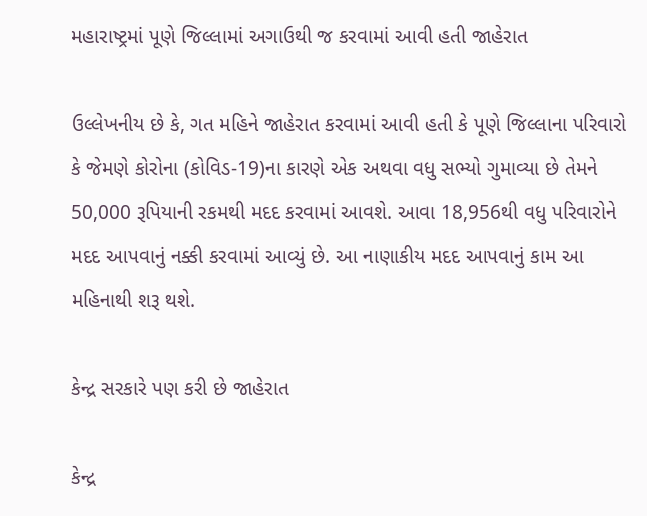મહારાષ્ટ્રમાં પૂણે જિલ્લામાં અગાઉથી જ કરવામાં આવી હતી જાહેરાત

ઉલ્લેખનીય છે કે, ગત મહિને જાહેરાત કરવામાં આવી હતી કે પૂણે જિલ્લાના પરિવારો કે જેમણે કોરોના (કોવિડ-19)ના કારણે એક અથવા વધુ સભ્યો ગુમાવ્યા છે તેમને 50,000 રૂપિયાની રકમથી મદદ કરવામાં આવશે. આવા 18,956થી વધુ પરિવારોને મદદ આપવાનું નક્કી કરવામાં આવ્યું છે. આ નાણાકીય મદદ આપવાનું કામ આ મહિનાથી શરૂ થશે.

કેન્દ્ર સરકારે પણ કરી છે જાહેરાત

કેન્દ્ર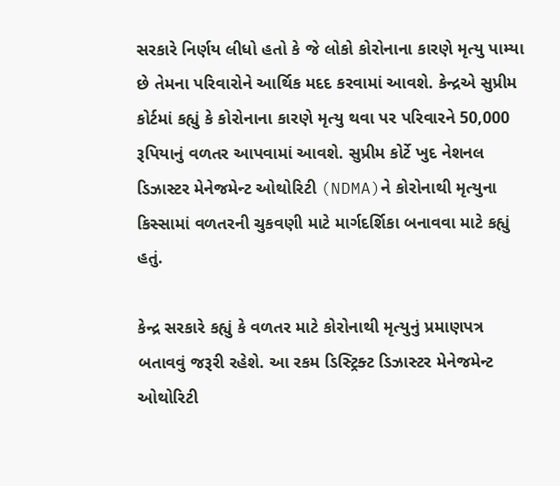સરકારે નિર્ણય લીધો હતો કે જે લોકો કોરોનાના કારણે મૃત્યુ પામ્યા છે તેમના પરિવારોને આર્થિક મદદ કરવામાં આવશે. કેન્દ્રએ સુપ્રીમ કોર્ટમાં કહ્યું કે કોરોનાના કારણે મૃત્યુ થવા પર પરિવારને 50,000 રૂપિયાનું વળતર આપવામાં આવશે. સુપ્રીમ કોર્ટે ખુદ નેશનલ ડિઝાસ્ટર મેનેજમેન્ટ ઓથોરિટી (NDMA)ને કોરોનાથી મૃત્યુના કિસ્સામાં વળતરની ચુકવણી માટે માર્ગદર્શિકા બનાવવા માટે કહ્યું હતું.

કેન્દ્ર સરકારે કહ્યું કે વળતર માટે કોરોનાથી મૃત્યુનું પ્રમાણપત્ર બતાવવું જરૂરી રહેશે. આ રકમ ડિસ્ટ્રિક્ટ ડિઝાસ્ટર મેનેજમેન્ટ ઓથોરિટી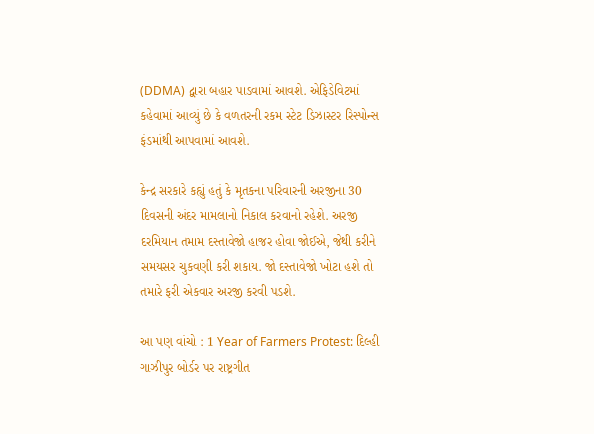(DDMA) દ્વારા બહાર પાડવામાં આવશે. એફિડેવિટમાં કહેવામાં આવ્યું છે કે વળતરની રકમ સ્ટેટ ડિઝાસ્ટર રિસ્પોન્સ ફંડમાંથી આપવામાં આવશે.

કેન્દ્ર સરકારે કહ્યું હતું કે મૃતકના પરિવારની અરજીના 30 દિવસની અંદર મામલાનો નિકાલ કરવાનો રહેશે. અરજી દરમિયાન તમામ દસ્તાવેજો હાજર હોવા જોઈએ, જેથી કરીને સમયસર ચુકવણી કરી શકાય. જો દસ્તાવેજો ખોટા હશે તો તમારે ફરી એકવાર અરજી કરવી પડશે.

આ પણ વાંચો : 1 Year of Farmers Protest: દિલ્હી ગાઝીપુર બોર્ડર પર રાષ્ટ્રગીત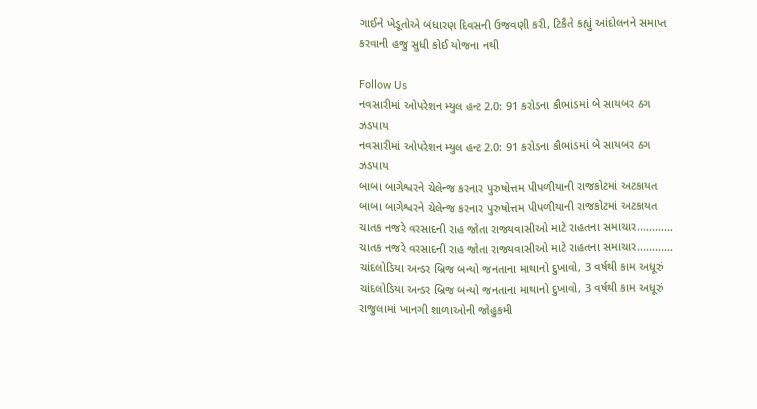ગાઈને ખેડૂતોએ બંધારણ દિવસની ઉજવણી કરી, ટિકૈતે કહ્યું આંદોલનને સમાપ્ત કરવાની હજુ સુધી કોઈ યોજના નથી

Follow Us
નવસારીમાં ઓપરેશન મ્યુલ હન્ટ 2.0: 91 કરોડના કૌભાંડમાં બે સાયબર ઠગ ઝડપાય
નવસારીમાં ઓપરેશન મ્યુલ હન્ટ 2.0: 91 કરોડના કૌભાંડમાં બે સાયબર ઠગ ઝડપાય
બાબા બાગેશ્વરને ચેલેન્જ કરનાર પુરુષોત્તમ પીપળીયાની રાજકોટમાં અટકાયત
બાબા બાગેશ્વરને ચેલેન્જ કરનાર પુરુષોત્તમ પીપળીયાની રાજકોટમાં અટકાયત
ચાતક નજરે વરસાદની રાહ જોતા રાજ્યવાસીઓ માટે રાહતના સમાચાર............
ચાતક નજરે વરસાદની રાહ જોતા રાજ્યવાસીઓ માટે રાહતના સમાચાર............
ચાંદલોડિયા અન્ડર બ્રિજ બન્યો જનતાના માથાનો દુખાવો, 3 વર્ષથી કામ અધૂરું
ચાંદલોડિયા અન્ડર બ્રિજ બન્યો જનતાના માથાનો દુખાવો, 3 વર્ષથી કામ અધૂરું
રાજુલામાં ખાનગી શાળાઓની જોહુકમી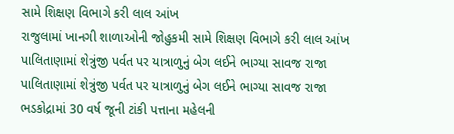સામે શિક્ષણ વિભાગે કરી લાલ આંખ
રાજુલામાં ખાનગી શાળાઓની જોહુકમી સામે શિક્ષણ વિભાગે કરી લાલ આંખ
પાલિતાણામાં શેત્રુંજી પર્વત પર યાત્રાળુનું બેગ લઈને ભાગ્યા સાવજ રાજા
પાલિતાણામાં શેત્રુંજી પર્વત પર યાત્રાળુનું બેગ લઈને ભાગ્યા સાવજ રાજા
ભડકોદ્રામાં 30 વર્ષ જૂની ટાંકી પત્તાના મહેલની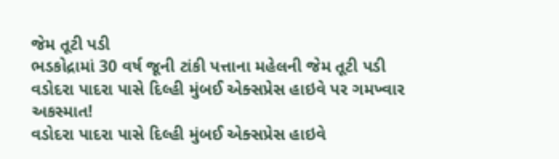જેમ તૂટી પડી
ભડકોદ્રામાં 30 વર્ષ જૂની ટાંકી પત્તાના મહેલની જેમ તૂટી પડી
વડોદરા પાદરા પાસે દિલ્હી મુંબઈ એક્સપ્રેસ હાઇવે પર ગમખ્વાર અકસ્માત!
વડોદરા પાદરા પાસે દિલ્હી મુંબઈ એક્સપ્રેસ હાઇવે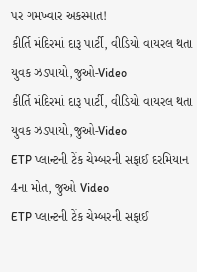પર ગમખ્વાર અકસ્માત!
કીર્તિ મંદિરમાં દારૂ પાર્ટી, વીડિયો વાયરલ થતા યુવક ઝડપાયો,જુઓ-Video
કીર્તિ મંદિરમાં દારૂ પાર્ટી, વીડિયો વાયરલ થતા યુવક ઝડપાયો,જુઓ-Video
ETP પ્લાન્ટની ટેંક ચેમ્બરની સફાઈ દરમિયાન 4ના મોત, જુઓ Video
ETP પ્લાન્ટની ટેંક ચેમ્બરની સફાઈ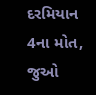દરમિયાન 4ના મોત, જુઓ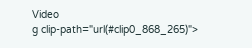Video
g clip-path="url(#clip0_868_265)">